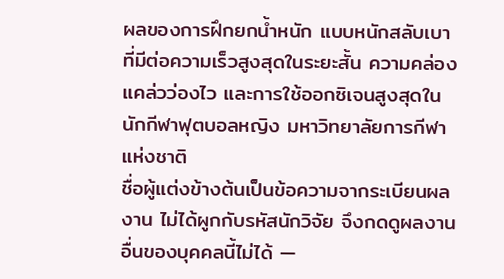ผลของการฝึกยกน้ำหนัก แบบหนักสลับเบาที่มีต่อความเร็วสูงสุดในระยะสั้น ความคล่องแคล่วว่องไว และการใช้ออกซิเจนสูงสุดในนักกีฬาฟุตบอลหญิง มหาวิทยาลัยการกีฬาแห่งชาติ
ชื่อผู้แต่งข้างต้นเป็นข้อความจากระเบียนผลงาน ไม่ได้ผูกกับรหัสนักวิจัย จึงกดดูผลงานอื่นของบุคคลนี้ไม่ได้ —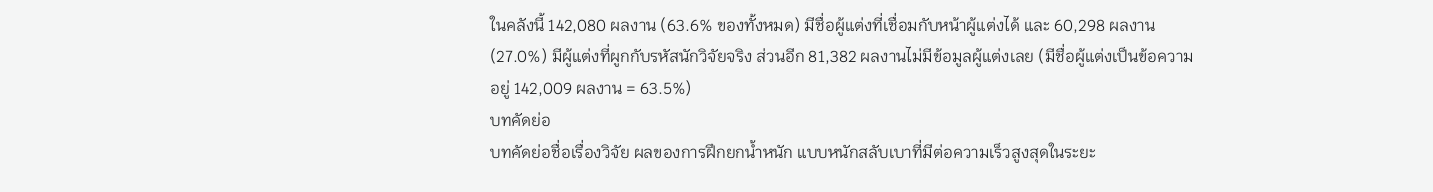ในคลังนี้ 142,080 ผลงาน (63.6% ของทั้งหมด) มีชื่อผู้แต่งที่เชื่อมกับหน้าผู้แต่งได้ และ 60,298 ผลงาน (27.0%) มีผู้แต่งที่ผูกกับรหัสนักวิจัยจริง ส่วนอีก 81,382 ผลงานไม่มีข้อมูลผู้แต่งเลย (มีชื่อผู้แต่งเป็นข้อความอยู่ 142,009 ผลงาน = 63.5%)
บทคัดย่อ
บทคัดย่อชื่อเรื่องวิจัย ผลของการฝึกยกน้ำหนัก แบบหนักสลับเบาที่มีต่อความเร็วสูงสุดในระยะ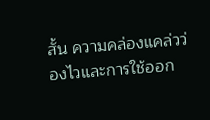สั้น ความคล่องแคล่วว่องไวและการใช้ออก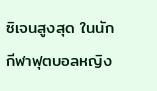ซิเจนสูงสุด ในนักกีฬาฟุตบอลหญิง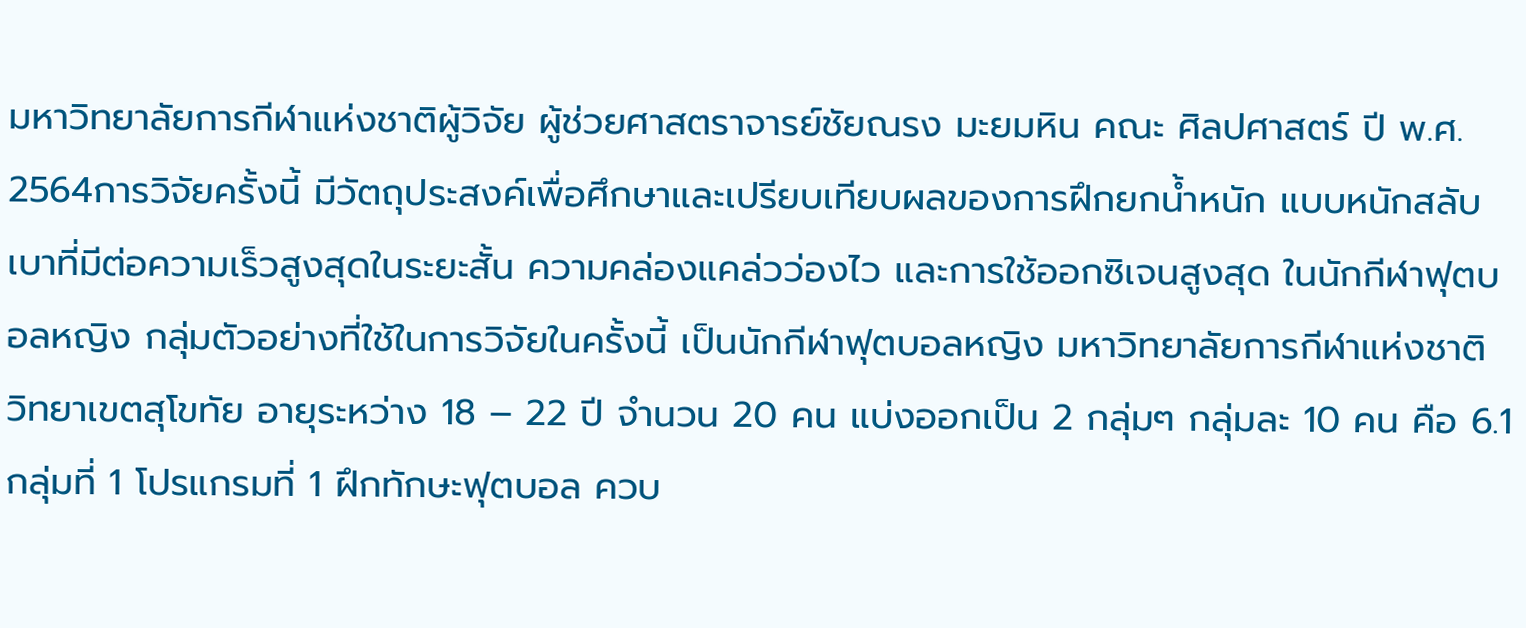มหาวิทยาลัยการกีฬาแห่งชาติผู้วิจัย ผู้ช่วยศาสตราจารย์ชัยณรง มะยมหิน คณะ ศิลปศาสตร์ ปี พ.ศ. 2564การวิจัยครั้งนี้ มีวัตถุประสงค์เพื่อศึกษาและเปรียบเทียบผลของการฝึกยกน้ำหนัก แบบหนักสลับเบาที่มีต่อความเร็วสูงสุดในระยะสั้น ความคล่องแคล่วว่องไว และการใช้ออกซิเจนสูงสุด ในนักกีฬาฟุตบอลหญิง กลุ่มตัวอย่างที่ใช้ในการวิจัยในครั้งนี้ เป็นนักกีฬาฟุตบอลหญิง มหาวิทยาลัยการกีฬาแห่งชาติ วิทยาเขตสุโขทัย อายุระหว่าง 18 – 22 ปี จำนวน 20 คน แบ่งออกเป็น 2 กลุ่มๆ กลุ่มละ 10 คน คือ 6.1 กลุ่มที่ 1 โปรแกรมที่ 1 ฝึกทักษะฟุตบอล ควบ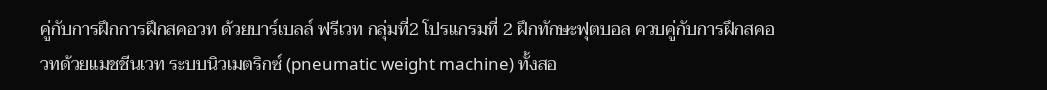คู่กับการฝึกการฝึกสคอวท ด้วยบาร์เบลล์ ฟรีเวท กลุ่มที่2 โปรแกรมที่ 2 ฝึกทักษะฟุตบอล ควบคู่กับการฝึกสคอวทด้วยแมชชีนเวท ระบบนิวเมตริกซ์ (pneumatic weight machine) ทั้งสอ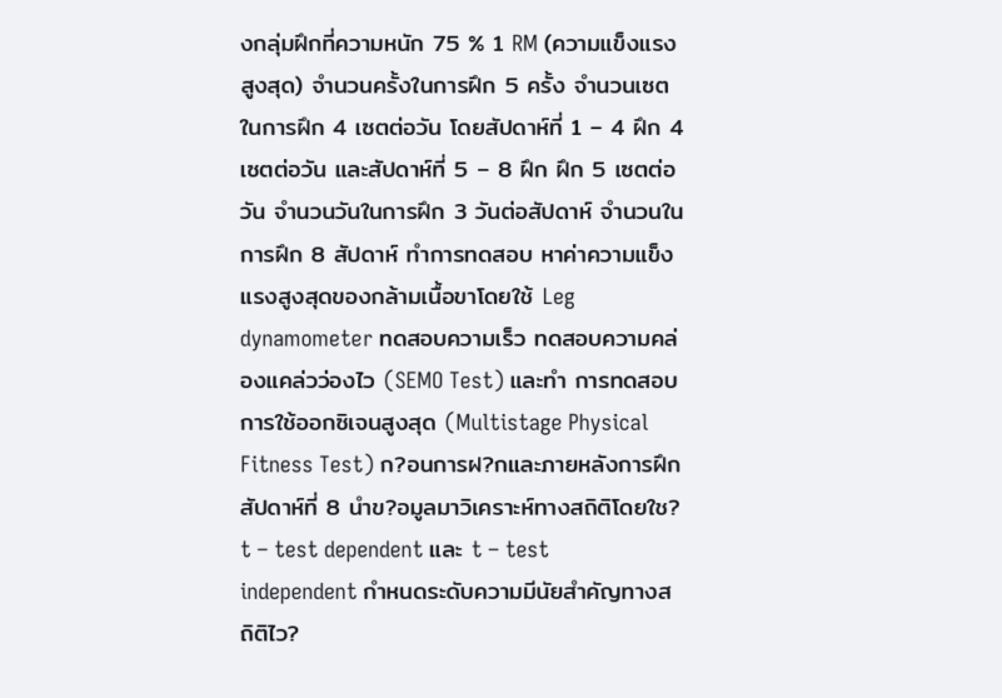งกลุ่มฝึกที่ความหนัก 75 % 1 RM (ความแข็งแรงสูงสุด) จำนวนครั้งในการฝึก 5 ครั้ง จำนวนเซตในการฝึก 4 เซตต่อวัน โดยสัปดาห์ที่ 1 – 4 ฝึก 4 เซตต่อวัน และสัปดาห์ที่ 5 – 8 ฝึก ฝึก 5 เซตต่อวัน จำนวนวันในการฝึก 3 วันต่อสัปดาห์ จำนวนในการฝึก 8 สัปดาห์ ทำการทดสอบ หาค่าความแข็งแรงสูงสุดของกล้ามเนื้อขาโดยใช้ Leg dynamometer ทดสอบความเร็ว ทดสอบความคล่องแคล่วว่องไว (SEMO Test) และทำ การทดสอบ การใช้ออกซิเจนสูงสุด (Multistage Physical Fitness Test) ก?อนการฝ?กและภายหลังการฝึกสัปดาห์ที่ 8 นําข?อมูลมาวิเคราะห์ทางสถิติโดยใช? t – test dependent และ t – test independent กำหนดระดับความมีนัยสําคัญทางสถิติไว?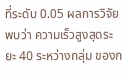ที่ระดับ 0.05 ผลการวิจัยพบว่า ความเร็วสูงสุดระยะ 40 ระหว่างกลุ่ม ของก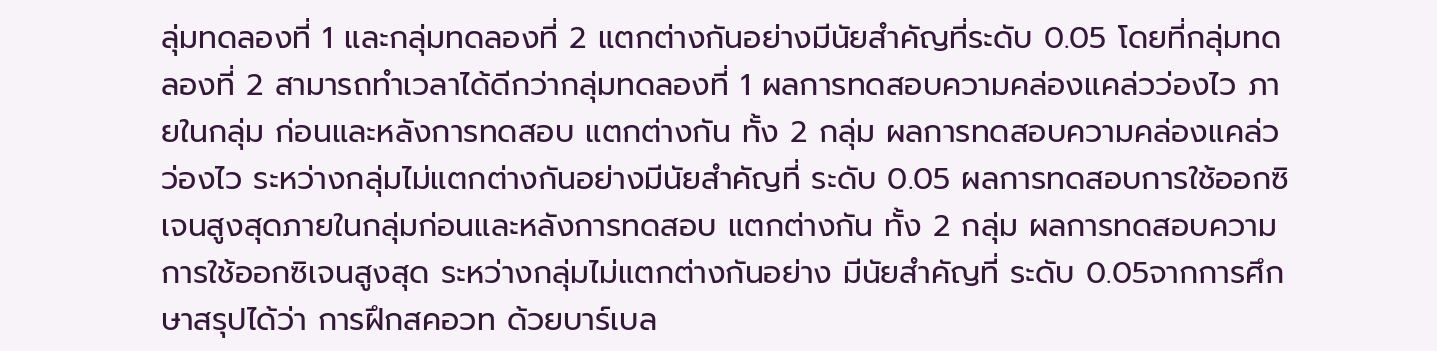ลุ่มทดลองที่ 1 และกลุ่มทดลองที่ 2 แตกต่างกันอย่างมีนัยสำคัญที่ระดับ 0.05 โดยที่กลุ่มทดลองที่ 2 สามารถทำเวลาได้ดีกว่ากลุ่มทดลองที่ 1 ผลการทดสอบความคล่องแคล่วว่องไว ภายในกลุ่ม ก่อนและหลังการทดสอบ แตกต่างกัน ทั้ง 2 กลุ่ม ผลการทดสอบความคล่องแคล่วว่องไว ระหว่างกลุ่มไม่แตกต่างกันอย่างมีนัยสำคัญที่ ระดับ 0.05 ผลการทดสอบการใช้ออกซิเจนสูงสุดภายในกลุ่มก่อนและหลังการทดสอบ แตกต่างกัน ทั้ง 2 กลุ่ม ผลการทดสอบความการใช้ออกซิเจนสูงสุด ระหว่างกลุ่มไม่แตกต่างกันอย่าง มีนัยสำคัญที่ ระดับ 0.05จากการศึกษาสรุปได้ว่า การฝึกสคอวท ด้วยบาร์เบล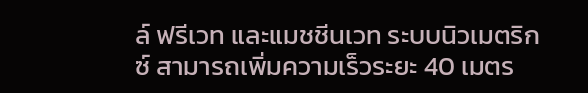ล์ ฟรีเวท และแมชชีนเวท ระบบนิวเมตริกซ์ สามารถเพิ่มความเร็วระยะ 40 เมตร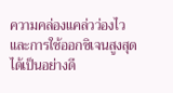ความคล่องแคล่วว่องไว และการใช้ออกซิเจนสูงสุดได้เป็นอย่างดี